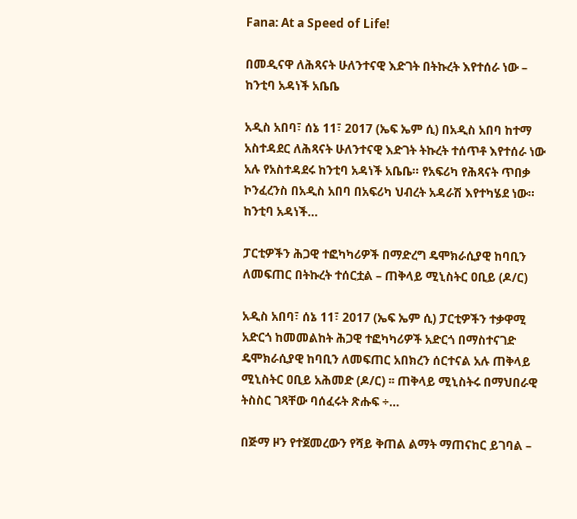Fana: At a Speed of Life!

በመዲናዋ ለሕጻናት ሁለንተናዊ እድገት በትኩረት እየተሰራ ነው – ከንቲባ አዳነች አቤቤ

አዲስ አበባ፣ ሰኔ 11፣ 2017 (ኤፍ ኤም ሲ) በአዲስ አበባ ከተማ አስተዳደር ለሕጻናት ሁለንተናዊ እድገት ትኩረት ተሰጥቶ እየተሰራ ነው አሉ የአስተዳደሩ ከንቲባ አዳነች አቤቤ። የአፍሪካ የሕጻናት ጥበቃ ኮንፈረንስ በአዲስ አበባ በአፍሪካ ህብረት አዳራሽ እየተካሄደ ነው። ከንቲባ አዳነች…

ፓርቲዎችን ሕጋዊ ተፎካካሪዎች በማድረግ ዴሞክራሲያዊ ከባቢን ለመፍጠር በትኩረት ተሰርቷል – ጠቅላይ ሚኒስትር ዐቢይ (ዶ/ር)

አዲስ አበባ፣ ሰኔ 11፣ 2017 (ኤፍ ኤም ሲ) ፓርቲዎችን ተቃዋሚ አድርጎ ከመመልከት ሕጋዊ ተፎካካሪዎች አድርጎ በማስተናገድ ዴሞክራሲያዊ ከባቢን ለመፍጠር አበክረን ሰርተናል አሉ ጠቅላይ ሚኒስትር ዐቢይ አሕመድ (ዶ/ር) ፡፡ ጠቅላይ ሚኒስትሩ በማህበራዊ ትስስር ገጻቸው ባሰፈሩት ጽሑፍ ÷…

በጅማ ዞን የተጀመረውን የሻይ ቅጠል ልማት ማጠናከር ይገባል –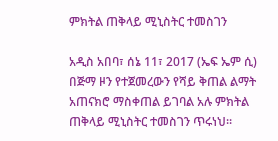ምክትል ጠቅላይ ሚኒስትር ተመስገን

አዲስ አበባ፣ ሰኔ 11፣ 2017 (ኤፍ ኤም ሲ) በጅማ ዞን የተጀመረውን የሻይ ቅጠል ልማት አጠናክሮ ማስቀጠል ይገባል አሉ ምክትል ጠቅላይ ሚኒስትር ተመስገን ጥሩነህ፡፡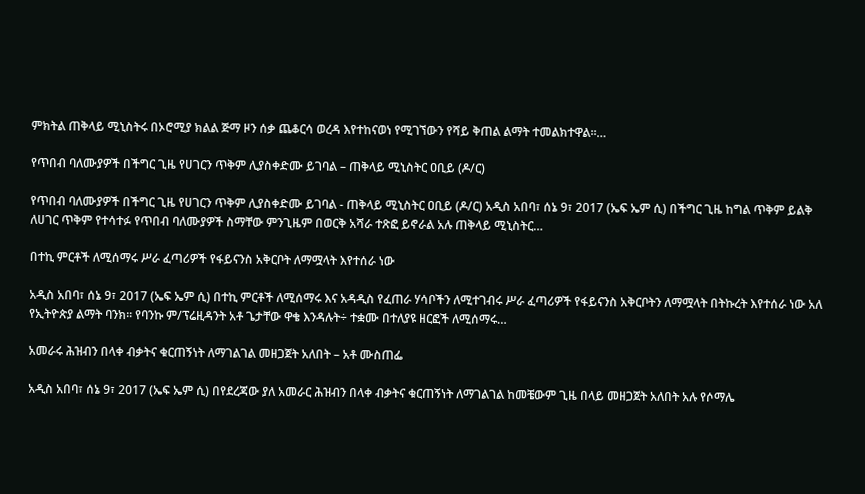ምክትል ጠቅላይ ሚኒስትሩ በኦሮሚያ ክልል ጅማ ዞን ሰቃ ጨቆርሳ ወረዳ እየተከናወነ የሚገኘውን የሻይ ቅጠል ልማት ተመልክተዋል፡፡…

የጥበብ ባለሙያዎች በችግር ጊዜ የሀገርን ጥቅም ሊያስቀድሙ ይገባል – ጠቅላይ ሚኒስትር ዐቢይ (ዶ/ር)

የጥበብ ባለሙያዎች በችግር ጊዜ የሀገርን ጥቅም ሊያስቀድሙ ይገባል - ጠቅላይ ሚኒስትር ዐቢይ (ዶ/ር) አዲስ አበባ፣ ሰኔ 9፣ 2017 (ኤፍ ኤም ሲ) በችግር ጊዜ ከግል ጥቅም ይልቅ ለሀገር ጥቅም የተሳተፉ የጥበብ ባለሙያዎች ስማቸው ምንጊዜም በወርቅ አሻራ ተጽፎ ይኖራል አሉ ጠቅላይ ሚኒስትር…

በተኪ ምርቶች ለሚሰማሩ ሥራ ፈጣሪዎች የፋይናንስ አቅርቦት ለማሟላት እየተሰራ ነው

አዲስ አበባ፣ ሰኔ 9፣ 2017 (ኤፍ ኤም ሲ) በተኪ ምርቶች ለሚሰማሩ እና አዳዲስ የፈጠራ ሃሳቦችን ለሚተገብሩ ሥራ ፈጣሪዎች የፋይናንስ አቅርቦትን ለማሟላት በትኩረት እየተሰራ ነው አለ የኢትዮጵያ ልማት ባንክ፡፡ የባንኩ ም/ፕሬዚዳንት አቶ ጌታቸው ዋቄ እንዳሉት÷ ተቋሙ በተለያዩ ዘርፎች ለሚሰማሩ…

አመራሩ ሕዝብን በላቀ ብቃትና ቁርጠኝነት ለማገልገል መዘጋጀት አለበት – አቶ ሙስጠፌ

አዲስ አበባ፣ ሰኔ 9፣ 2017 (ኤፍ ኤም ሲ) በየደረጃው ያለ አመራር ሕዝብን በላቀ ብቃትና ቁርጠኝነት ለማገልገል ከመቼውም ጊዜ በላይ መዘጋጀት አለበት አሉ የሶማሌ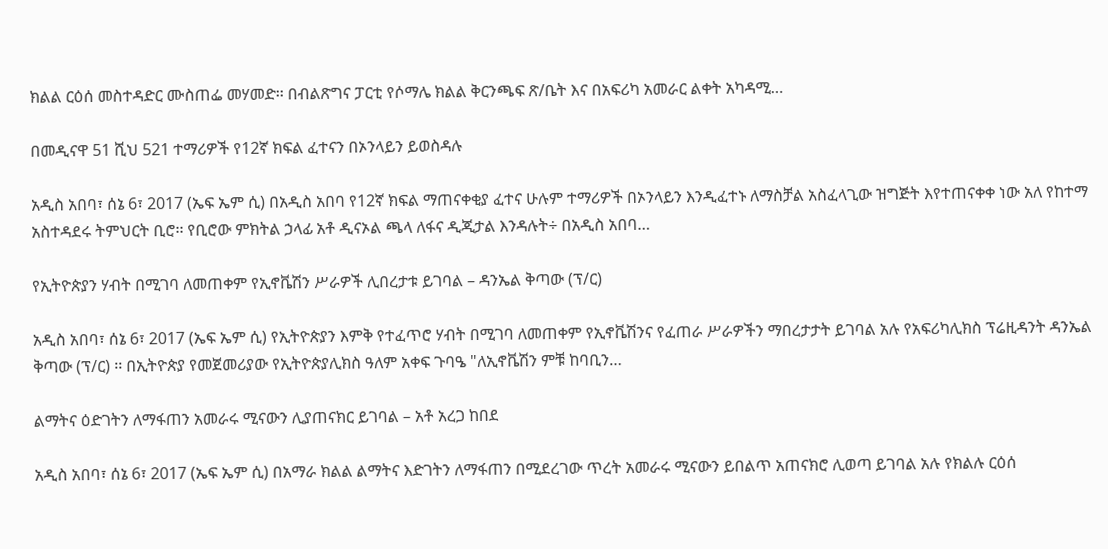ክልል ርዕሰ መስተዳድር ሙስጠፌ መሃመድ፡፡ በብልጽግና ፓርቲ የሶማሌ ክልል ቅርንጫፍ ጽ/ቤት እና በአፍሪካ አመራር ልቀት አካዳሚ…

በመዲናዋ 51 ሺህ 521 ተማሪዎች የ12ኛ ክፍል ፈተናን በኦንላይን ይወስዳሉ

አዲስ አበባ፣ ሰኔ 6፣ 2017 (ኤፍ ኤም ሲ) በአዲስ አበባ የ12ኛ ክፍል ማጠናቀቂያ ፈተና ሁሉም ተማሪዎች በኦንላይን እንዲፈተኑ ለማስቻል አስፈላጊው ዝግጅት እየተጠናቀቀ ነው አለ የከተማ አስተዳደሩ ትምህርት ቢሮ፡፡ የቢሮው ምክትል ኃላፊ አቶ ዲናኦል ጫላ ለፋና ዲጂታል እንዳሉት÷ በአዲስ አበባ…

የኢትዮጵያን ሃብት በሚገባ ለመጠቀም የኢኖቬሽን ሥራዎች ሊበረታቱ ይገባል – ዳንኤል ቅጣው (ፕ/ር)

አዲስ አበባ፣ ሰኔ 6፣ 2017 (ኤፍ ኤም ሲ) የኢትዮጵያን እምቅ የተፈጥሮ ሃብት በሚገባ ለመጠቀም የኢኖቬሽንና የፈጠራ ሥራዎችን ማበረታታት ይገባል አሉ የአፍሪካሊክስ ፕሬዚዳንት ዳንኤል ቅጣው (ፕ/ር) ፡፡ በኢትዮጵያ የመጀመሪያው የኢትዮጵያሊክስ ዓለም አቀፍ ጉባዔ "ለኢኖቬሽን ምቹ ከባቢን…

ልማትና ዕድገትን ለማፋጠን አመራሩ ሚናውን ሊያጠናክር ይገባል – አቶ አረጋ ከበደ

አዲስ አበባ፣ ሰኔ 6፣ 2017 (ኤፍ ኤም ሲ) በአማራ ክልል ልማትና እድገትን ለማፋጠን በሚደረገው ጥረት አመራሩ ሚናውን ይበልጥ አጠናክሮ ሊወጣ ይገባል አሉ የክልሉ ርዕሰ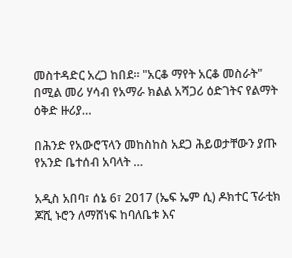መስተዳድር አረጋ ከበደ። "አርቆ ማየት አርቆ መስራት" በሚል መሪ ሃሳብ የአማራ ክልል አሻጋሪ ዕድገትና የልማት ዕቅድ ዙሪያ…

በሕንድ የአውሮፕላን መከስከስ አደጋ ሕይወታቸውን ያጡ የአንድ ቤተሰብ አባላት …

አዲስ አበባ፣ ሰኔ 6፣ 2017 (ኤፍ ኤም ሲ) ዶክተር ፕራቲክ ጆሺ ኑሮን ለማሸነፍ ከባለቤቱ እና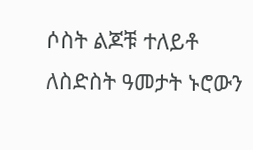ሶስት ልጆቹ ተለይቶ ለስድስት ዓመታት ኑሮውን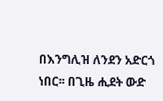በእንግሊዝ ለንደን አድርጎ ነበር፡፡ በጊዜ ሒደት ውድ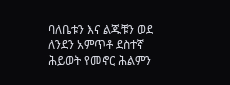ባለቤቱን እና ልጁቹን ወደ ለንደን አምጥቶ ደስተኛ ሕይወት የመኖር ሕልምን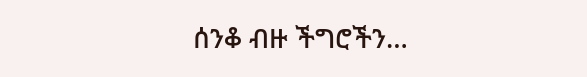ሰንቆ ብዙ ችግሮችን…